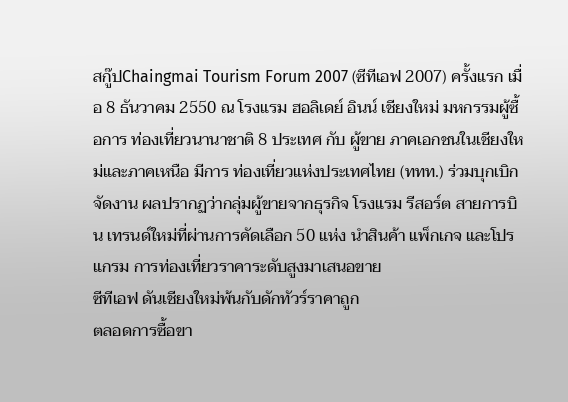สกู๊ปChaingmai Tourism Forum 2007 (ซีทีเอฟ 2007) ครั้งแรก เมื่อ 8 ธันวาคม 2550 ณ โรงแรม ฮอลิเดย์ อินน์ เชียงใหม่ มหกรรมผู้ซื้อการ ท่องเที่ยวนานาชาติ 8 ประเทศ กับ ผู้ขาย ภาคเอกชนในเชียงใหม่และภาคเหนือ มีการ ท่องเที่ยวแห่งประเทศไทย (ททท.) ร่วมบุกเบิก จัดงาน ผลปรากฏว่ากลุ่มผู้ขายจากธุรกิจ โรงแรม รีสอร์ต สายการบิน เทรนด์ใหม่ที่ผ่านการคัดเลือก 50 แห่ง นำสินค้า แพ็กเกจ และโปรแกรม การท่องเที่ยวราคาระดับสูงมาเสนอขาย
ซีทีเอฟ ดันเชียงใหม่พ้นกับดักทัวร์ราคาถูก
ตลอดการซื้อขา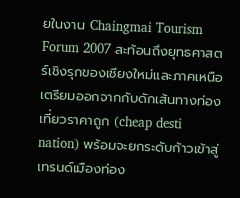ยในงาน Chaingmai Tourism Forum 2007 สะท้อนถึงยุทธศาสตร์เชิงรุกของเชียงใหม่และภาคเหนือเตรียมออกจากกับดักเส้นทางท่องเที่ยวราคาถูก (cheap desti nation) พร้อมจะยกระดับก้าวเข้าสู่เทรนด์เมืองท่อง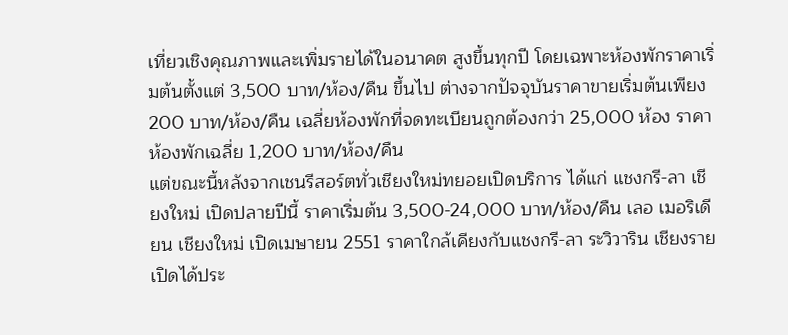เที่ยวเชิงคุณภาพและเพิ่มรายได้ในอนาคต สูงขึ้นทุกปี โดยเฉพาะห้องพักราคาเริ่มต้นตั้งแต่ 3,500 บาท/ห้อง/คืน ขึ้นไป ต่างจากปัจจุบันราคาขายเริ่มต้นเพียง 200 บาท/ห้อง/คืน เฉลี่ยห้องพักที่จดทะเบียนถูกต้องกว่า 25,000 ห้อง ราคาห้องพักเฉลี่ย 1,200 บาท/ห้อง/คืน
แต่ขณะนี้หลังจากเชนรีสอร์ตทั่วเชียงใหม่ทยอยเปิดบริการ ได้แก่ แชงกรี-ลา เชียงใหม่ เปิดปลายปีนี้ ราคาเริ่มต้น 3,500-24,000 บาท/ห้อง/คืน เลอ เมอริเดียน เชียงใหม่ เปิดเมษายน 2551 ราคาใกล้เคียงกับแชงกรี-ลา ระวิวาริน เชียงราย เปิดได้ประ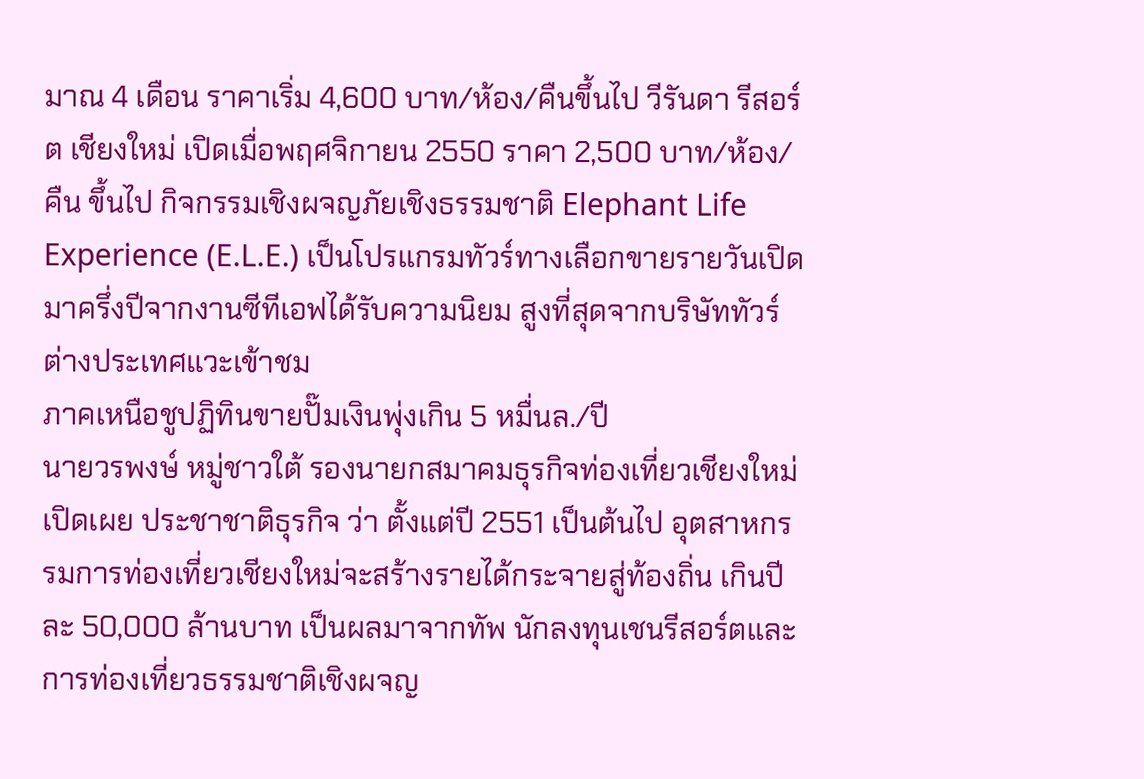มาณ 4 เดือน ราคาเริ่ม 4,600 บาท/ห้อง/คืนขึ้นไป วีรันดา รีสอร์ต เชียงใหม่ เปิดเมื่อพฤศจิกายน 2550 ราคา 2,500 บาท/ห้อง/คืน ขึ้นไป กิจกรรมเชิงผจญภัยเชิงธรรมชาติ Elephant Life Experience (E.L.E.) เป็นโปรแกรมทัวร์ทางเลือกขายรายวันเปิดมาครึ่งปีจากงานซีทีเอฟได้รับความนิยม สูงที่สุดจากบริษัททัวร์ต่างประเทศแวะเข้าชม
ภาคเหนือชูปฏิทินขายปั๊มเงินพุ่งเกิน 5 หมื่นล./ปี
นายวรพงษ์ หมู่ชาวใต้ รองนายกสมาคมธุรกิจท่องเที่ยวเชียงใหม่ เปิดเผย ประชาชาติธุรกิจ ว่า ตั้งแต่ปี 2551 เป็นต้นไป อุตสาหกรรมการท่องเที่ยวเชียงใหม่จะสร้างรายได้กระจายสู่ท้องถิ่น เกินปีละ 50,000 ล้านบาท เป็นผลมาจากทัพ นักลงทุนเชนรีสอร์ตและการท่องเที่ยวธรรมชาติเชิงผจญ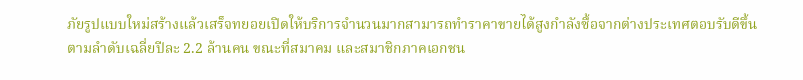ภัยรูปแบบใหม่สร้างแล้วเสร็จทยอยเปิดให้บริการจำนวนมากสามารถทำราคาขายได้สูงกำลังซื้อจากต่างประเทศตอบรับดีขึ้นตามลำดับเฉลี่ยปีละ 2.2 ล้านคน ขณะที่สมาคม และสมาชิกภาคเอกชน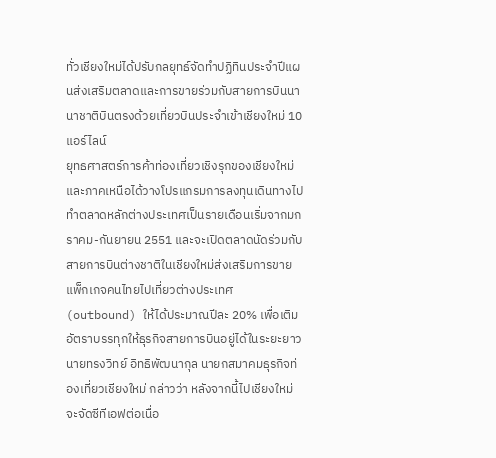ทั่วเชียงใหม่ได้ปรับกลยุทธ์จัดทำปฏิทินประจำปีแผนส่งเสริมตลาดและการขายร่วมกับสายการบินนานาชาติบินตรงด้วยเที่ยวบินประจำเข้าเชียงใหม่ 10 แอร์ไลน์
ยุทธศาสตร์การค้าท่องเที่ยวเชิงรุกของเชียงใหม่และภาคเหนือได้วางโปรแกรมการลงทุนเดินทางไปทำตลาดหลักต่างประเทศเป็นรายเดือนเริ่มจากมกราคม-กันยายน 2551 และจะเปิดตลาดนัดร่วมกับสายการบินต่างชาติในเชียงใหม่ส่งเสริมการขายแพ็กเกจคนไทยไปเที่ยวต่างประเทศ (outbound) ให้ได้ประมาณปีละ 20% เพื่อเติมอัตราบรรทุกให้ธุรกิจสายการบินอยู่ได้ในระยะยาว
นายทรงวิทย์ อิทธิพัฒนากุล นายกสมาคมธุรกิจท่องเที่ยวเชียงใหม่ กล่าวว่า หลังจากนี้ไปเชียงใหม่จะจัดซีทีเอฟต่อเนื่อ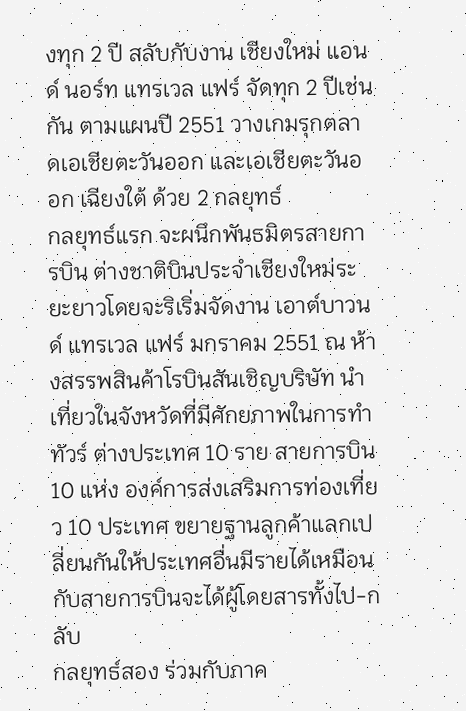งทุก 2 ปี สลับกับงาน เชียงใหม่ แอนด์ นอร์ท แทรเวล แฟร์ จัดทุก 2 ปีเช่นกัน ตามแผนปี 2551 วางเกมรุกตลาดเอเชียตะวันออก และเอเชียตะวันออก เฉียงใต้ ด้วย 2 กลยุทธ์
กลยุทธ์แรก จะผนึกพันธมิตรสายการบิน ต่างชาติบินประจำเชียงใหม่ระยะยาวโดยจะริเริ่มจัดงาน เอาต์บาวนด์ แทรเวล แฟร์ มกราคม 2551 ณ ห้างสรรพสินค้าโรบินสันเชิญบริษัท นำเที่ยวในจังหวัดที่มีศักยภาพในการทำทัวร์ ต่างประเทศ 10 ราย สายการบิน 10 แห่ง องค์การส่งเสริมการท่องเที่ยว 10 ประเทศ ขยายฐานลูกค้าแลกเปลี่ยนกันให้ประเทศอื่นมีรายได้เหมือนกับสายการบินจะได้ผู้โดยสารทั้งไป-กลับ
กลยุทธ์สอง ร่วมกับภาค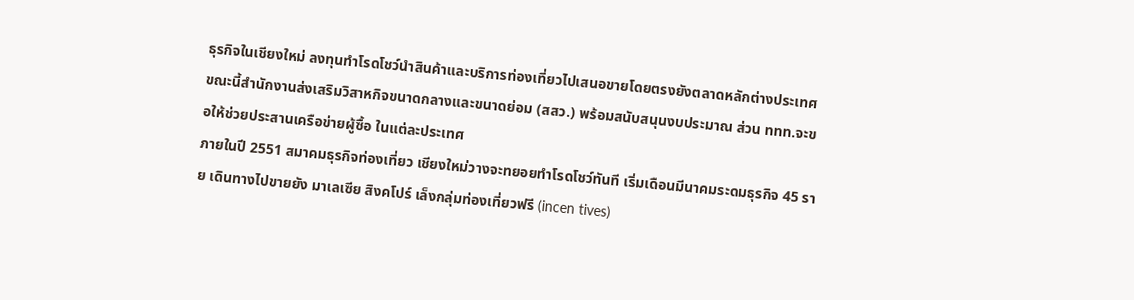ธุรกิจในเชียงใหม่ ลงทุนทำโรดโชว์นำสินค้าและบริการท่องเที่ยวไปเสนอขายโดยตรงยังตลาดหลักต่างประเทศ ขณะนี้สำนักงานส่งเสริมวิสาหกิจขนาดกลางและขนาดย่อม (สสว.) พร้อมสนับสนุนงบประมาณ ส่วน ททท.จะขอให้ช่วยประสานเครือข่ายผู้ซื้อ ในแต่ละประเทศ
ภายในปี 2551 สมาคมธุรกิจท่องเที่ยว เชียงใหม่วางจะทยอยทำโรดโชว์ทันที เริ่มเดือนมีนาคมระดมธุรกิจ 45 ราย เดินทางไปขายยัง มาเลเซีย สิงคโปร์ เล็งกลุ่มท่องเที่ยวฟรี (incen tives)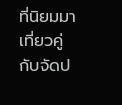ที่นิยมมาเที่ยวคู่กับจัดป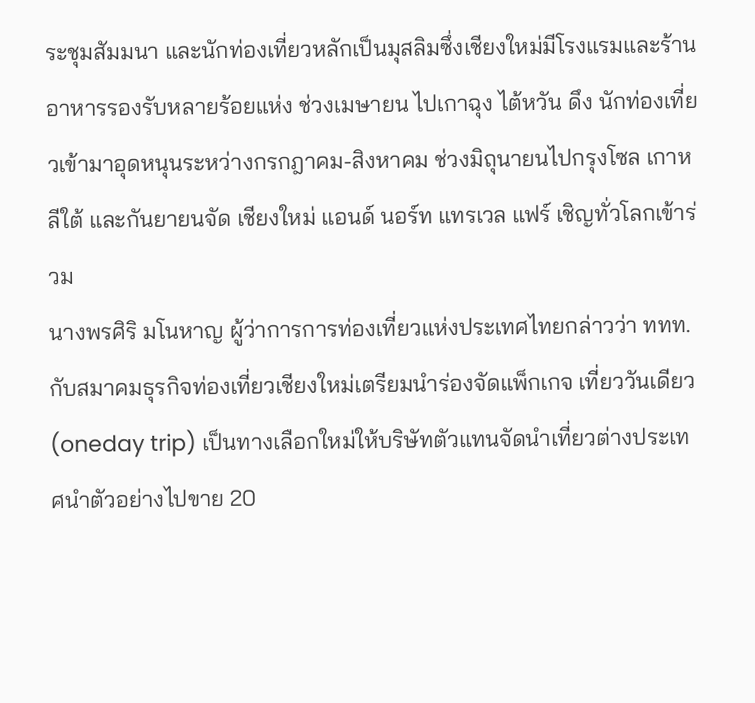ระชุมสัมมนา และนักท่องเที่ยวหลักเป็นมุสลิมซึ่งเชียงใหม่มีโรงแรมและร้านอาหารรองรับหลายร้อยแห่ง ช่วงเมษายน ไปเกาฉุง ไต้หวัน ดึง นักท่องเที่ยวเข้ามาอุดหนุนระหว่างกรกฎาคม-สิงหาคม ช่วงมิถุนายนไปกรุงโซล เกาหลีใต้ และกันยายนจัด เชียงใหม่ แอนด์ นอร์ท แทรเวล แฟร์ เชิญทั่วโลกเข้าร่วม
นางพรศิริ มโนหาญ ผู้ว่าการการท่องเที่ยวแห่งประเทศไทยกล่าวว่า ททท. กับสมาคมธุรกิจท่องเที่ยวเชียงใหม่เตรียมนำร่องจัดแพ็กเกจ เที่ยววันเดียว (oneday trip) เป็นทางเลือกใหม่ให้บริษัทตัวแทนจัดนำเที่ยวต่างประเทศนำตัวอย่างไปขาย 20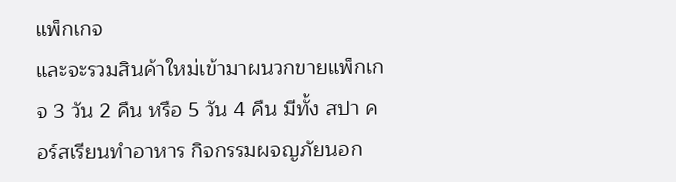แพ็กเกจ
และจะรวมสินค้าใหม่เข้ามาผนวกขายแพ็กเกจ 3 วัน 2 คืน หรือ 5 วัน 4 คืน มีทั้ง สปา คอร์สเรียนทำอาหาร กิจกรรมผจญภัยนอก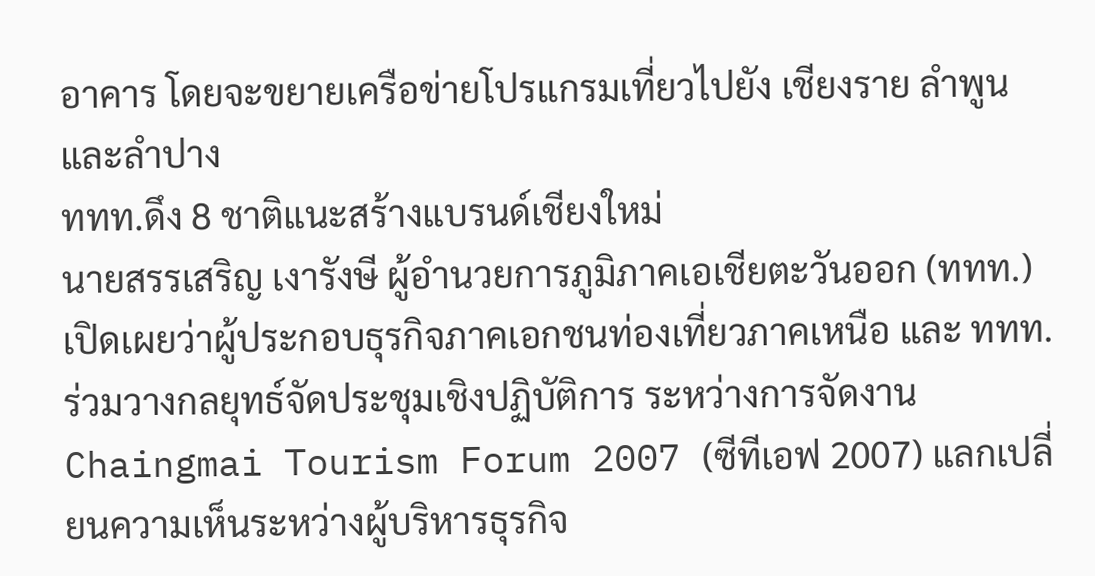อาคาร โดยจะขยายเครือข่ายโปรแกรมเที่ยวไปยัง เชียงราย ลำพูน และลำปาง
ททท.ดึง 8 ชาติแนะสร้างแบรนด์เชียงใหม่
นายสรรเสริญ เงารังษี ผู้อำนวยการภูมิภาคเอเชียตะวันออก (ททท.) เปิดเผยว่าผู้ประกอบธุรกิจภาคเอกชนท่องเที่ยวภาคเหนือ และ ททท.ร่วมวางกลยุทธ์จัดประชุมเชิงปฏิบัติการ ระหว่างการจัดงาน Chaingmai Tourism Forum 2007 (ซีทีเอฟ 2007) แลกเปลี่ยนความเห็นระหว่างผู้บริหารธุรกิจ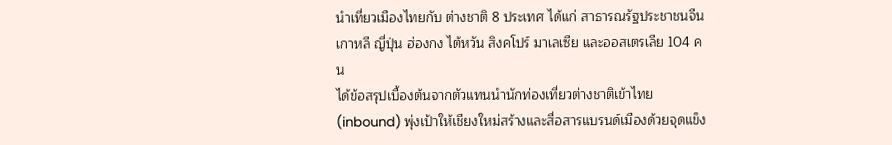นำเที่ยวเมืองไทยกับ ต่างชาติ 8 ประเทศ ได้แก่ สาธารณรัฐประชาชนจีน เกาหลี ญี่ปุ่น ฮ่องกง ไต้หวัน สิงคโปร์ มาเลเซีย และออสเตรเลีย 104 คน
ได้ข้อสรุปเบื้องต้นจากตัวแทนนำนักท่องเที่ยวต่างชาติเข้าไทย (inbound) พุ่งเป้าให้เชียงใหม่สร้างและสื่อสารแบรนด์เมืองด้วยจุดแข็ง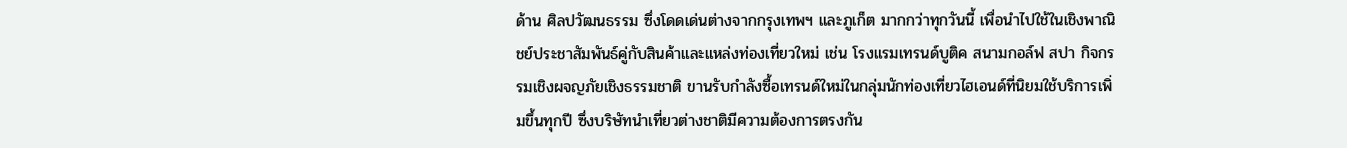ด้าน ศิลปวัฒนธรรม ซึ่งโดดเด่นต่างจากกรุงเทพฯ และภูเก็ต มากกว่าทุกวันนี้ เพื่อนำไปใช้ในเชิงพาณิชย์ประชาสัมพันธ์คู่กับสินค้าและแหล่งท่องเที่ยวใหม่ เช่น โรงแรมเทรนด์บูติค สนามกอล์ฟ สปา กิจกรรมเชิงผจญภัยเชิงธรรมชาติ ขานรับกำลังซื้อเทรนด์ใหม่ในกลุ่มนักท่องเที่ยวไฮเอนด์ที่นิยมใช้บริการเพิ่มขึ้นทุกปี ซึ่งบริษัทนำเที่ยวต่างชาติมีความต้องการตรงกัน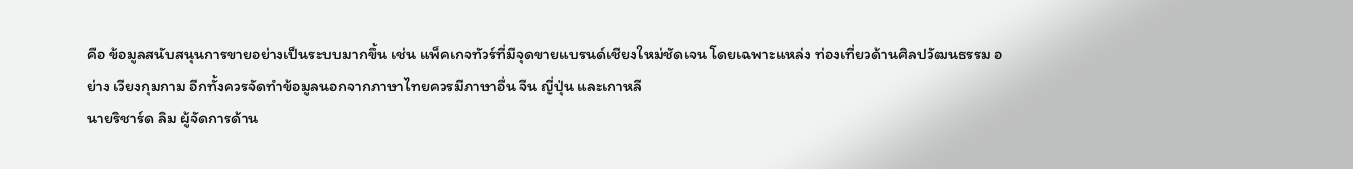คือ ข้อมูลสนับสนุนการขายอย่างเป็นระบบมากขึ้น เช่น แพ็คเกจทัวร์ที่มีจุดขายแบรนด์เชียงใหม่ชัดเจน โดยเฉพาะแหล่ง ท่องเที่ยวด้านศิลปวัฒนธรรม อย่าง เวียงกุมกาม อีกทั้งควรจัดทำข้อมูลนอกจากภาษาไทยควรมีภาษาอื่น จีน ญี่ปุ่น และเกาหลี
นายริชาร์ด ลิม ผู้จัดการด้าน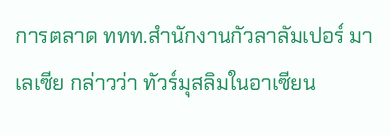การตลาด ททท.สำนักงานกัวลาลัมเปอร์ มาเลเซีย กล่าวว่า ทัวร์มุสลิมในอาเซียน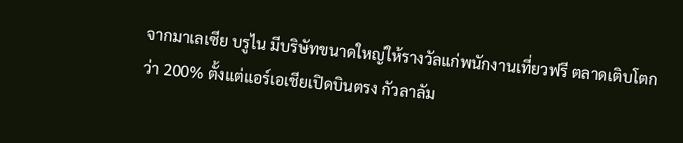จากมาเลเซีย บรูไน มีบริษัทขนาดใหญ่ให้รางวัลแก่พนักงานเที่ยวฟรี ตลาดเติบโตกว่า 200% ตั้งแต่แอร์เอเชียเปิดบินตรง กัวลาลัม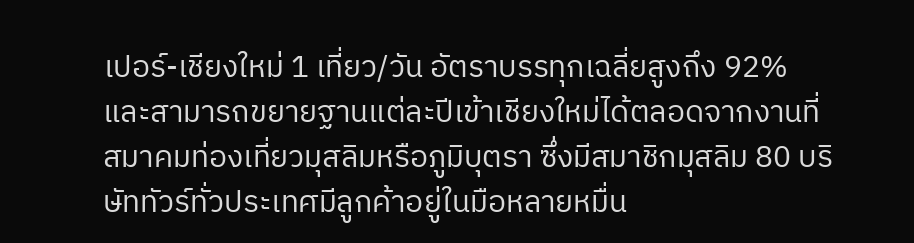เปอร์-เชียงใหม่ 1 เที่ยว/วัน อัตราบรรทุกเฉลี่ยสูงถึง 92% และสามารถขยายฐานแต่ละปีเข้าเชียงใหม่ได้ตลอดจากงานที่สมาคมท่องเที่ยวมุสลิมหรือภูมิบุตรา ซึ่งมีสมาชิกมุสลิม 80 บริษัททัวร์ทั่วประเทศมีลูกค้าอยู่ในมือหลายหมื่น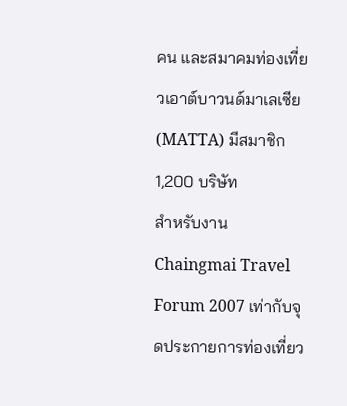คน และสมาคมท่องเที่ยวเอาต์บาวนด์มาเลเซีย (MATTA) มีสมาชิก 1,200 บริษัท
สำหรับงาน Chaingmai Travel Forum 2007 เท่ากับจุดประกายการท่องเที่ยว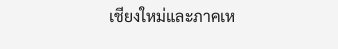เชียงใหม่และภาคเห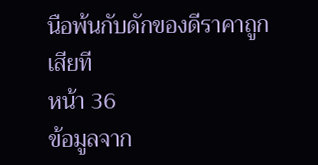นือพ้นกับดักของดีราคาถูกเสียที
หน้า 36
ข้อมูลจาก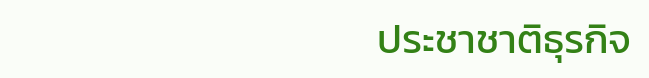ประชาชาติธุรกิจ